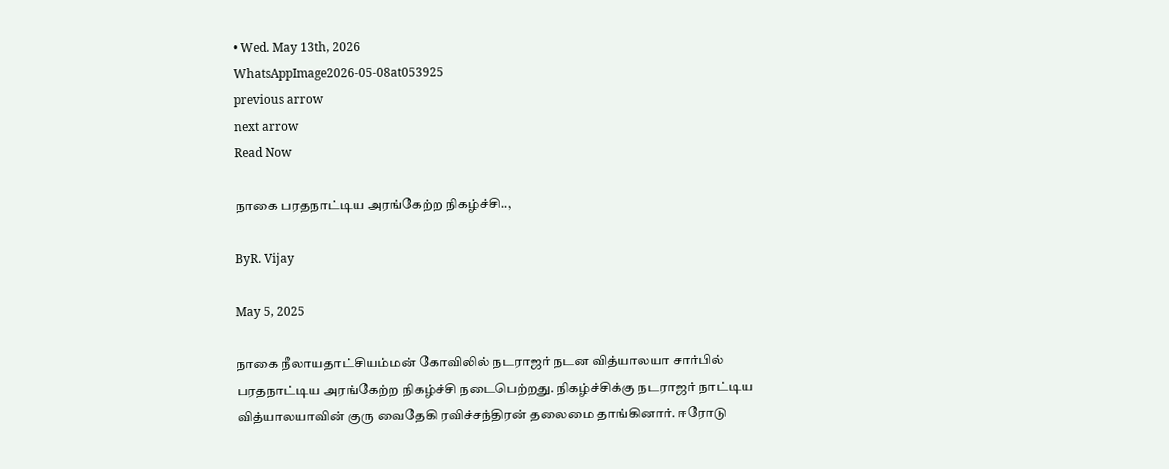• Wed. May 13th, 2026
WhatsAppImage2026-05-08at053925
previous arrow
next arrow
Read Now

நாகை பரதநாட்டிய அரங்கேற்ற நிகழ்ச்சி..,

ByR. Vijay

May 5, 2025

நாகை நீலாயதாட்சியம்மன் கோவிலில் நடராஜர் நடன வித்யாலயா சார்பில் பரதநாட்டிய அரங்கேற்ற நிகழ்ச்சி நடைபெற்றது. நிகழ்ச்சிக்கு நடராஜர் நாட்டிய வித்யாலயாவின் குரு வைதேகி ரவிச்சந்திரன் தலைமை தாங்கினார். ஈரோடு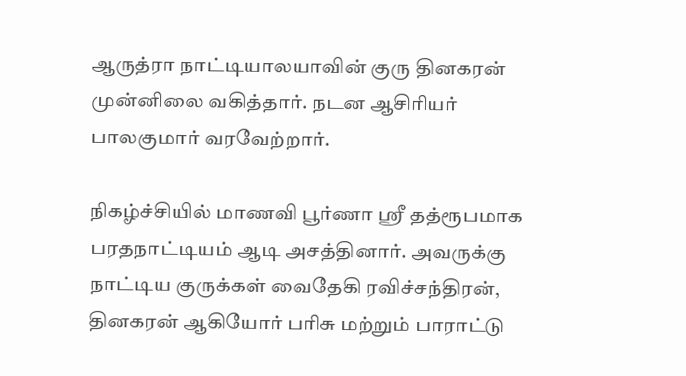ஆருத்ரா நாட்டியாலயாவின் குரு தினகரன் முன்னிலை வகித்தார். நடன ஆசிரியர் பாலகுமார் வரவேற்றார்.

நிகழ்ச்சியில் மாணவி பூர்ணா ஸ்ரீ தத்ரூபமாக பரதநாட்டியம் ஆடி அசத்தினார். அவருக்கு நாட்டிய குருக்கள் வைதேகி ரவிச்சந்திரன், தினகரன் ஆகியோர் பரிசு மற்றும் பாராட்டு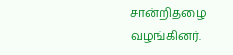சான்றிதழை வழங்கினர்.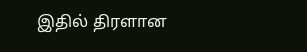இதில் திரளான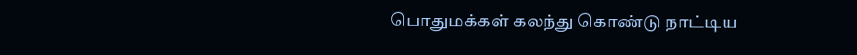பொதுமக்கள் கலந்து கொண்டு நாட்டிய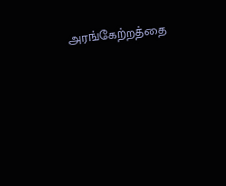அரங்கேற்றத்தை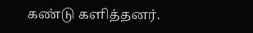கண்டு களித்தனர்.